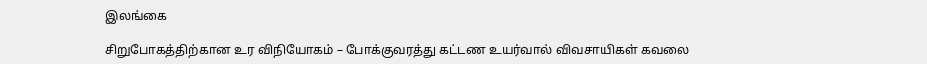இலங்கை

சிறுபோகத்திற்கான உர விநியோகம் – போக்குவரத்து கட்டண உயர்வால் விவசாயிகள் கவலை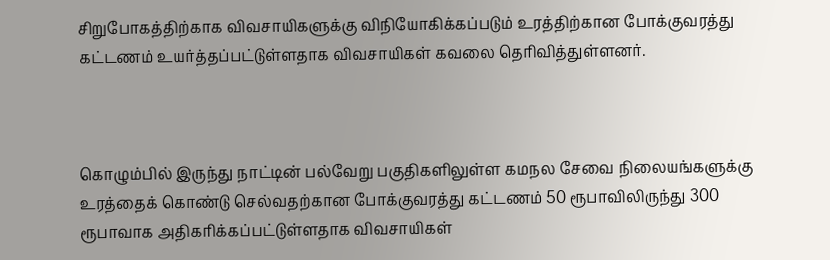சிறுபோகத்திற்காக விவசாயிகளுக்கு விநியோகிக்கப்படும் உரத்திற்கான போக்குவரத்து கட்டணம் உயர்த்தப்பட்டுள்ளதாக விவசாயிகள் கவலை தெரிவித்துள்ளனர்.



கொழும்பில் இருந்து நாட்டின் பல்வேறு பகுதிகளிலுள்ள கமநல சேவை நிலையங்களுக்கு உரத்தைக் கொண்டு செல்வதற்கான போக்குவரத்து கட்டணம் 50 ரூபாவிலிருந்து 300 ரூபாவாக அதிகரிக்கப்பட்டுள்ளதாக விவசாயிகள்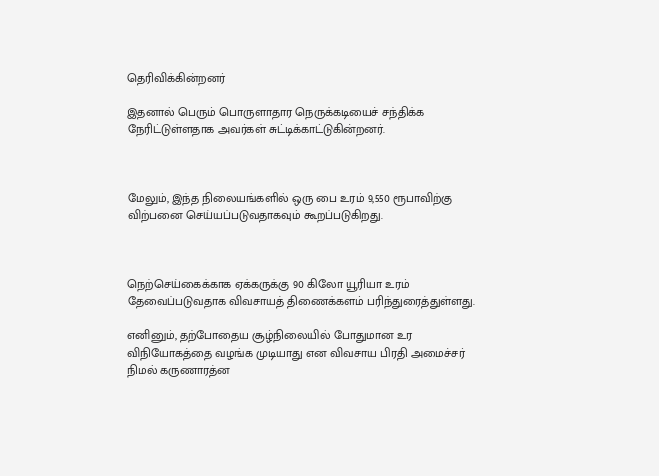தெரிவிக்கின்றனர்

இதனால் பெரும் பொருளாதார நெருக்கடியைச் சந்திக்க நேரிட்டுள்ளதாக அவர்கள் சுட்டிக்காட்டுகின்றனர்.



மேலும், இந்த நிலையங்களில் ஒரு பை உரம் 9,550 ரூபாவிற்கு விற்பனை செய்யப்படுவதாகவும் கூறப்படுகிறது.



நெற்செய்கைக்காக ஏக்கருக்கு 90 கிலோ யூரியா உரம் தேவைப்படுவதாக விவசாயத் திணைக்களம் பரிந்துரைத்துள்ளது.

எனினும், தற்போதைய சூழ்நிலையில் போதுமான உர விநியோகத்தை வழங்க முடியாது என விவசாய பிரதி அமைச்சர் நிமல் கருணாரத்ன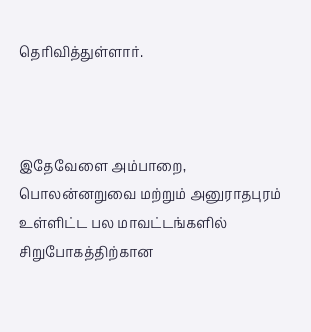தெரிவித்துள்ளார்.



இதேவேளை அம்பாறை, பொலன்னறுவை மற்றும் அனுராதபுரம் உள்ளிட்ட பல மாவட்டங்களில் சிறுபோகத்திற்கான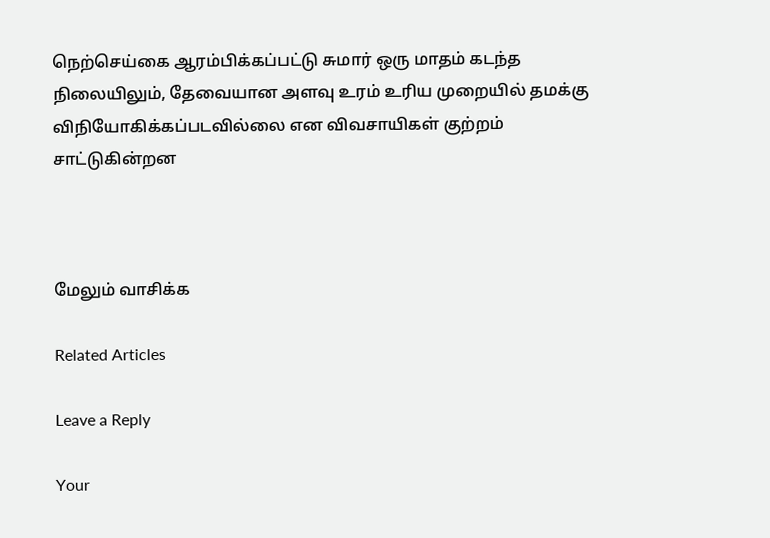நெற்செய்கை ஆரம்பிக்கப்பட்டு சுமார் ஒரு மாதம் கடந்த நிலையிலும், தேவையான அளவு உரம் உரிய முறையில் தமக்கு விநியோகிக்கப்படவில்லை என விவசாயிகள் குற்றம் சாட்டுகின்றன



மேலும் வாசிக்க

Related Articles

Leave a Reply

Your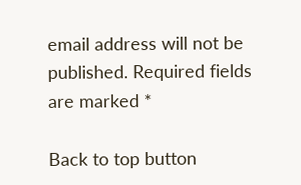email address will not be published. Required fields are marked *

Back to top button